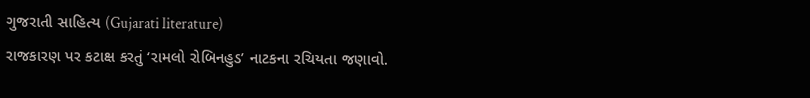ગુજરાતી સાહિત્ય (Gujarati literature)
રાજકારણ પર કટાક્ષ કરતું ‘રામલો રોબિનહુડ’ નાટકના રચિયતા જણાવો.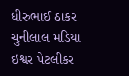ધીરુભાઈ ઠાકર
ચુનીલાલ મડિયા
ઇશ્વર પેટલીકર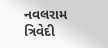નવલરામ ત્રિવેદી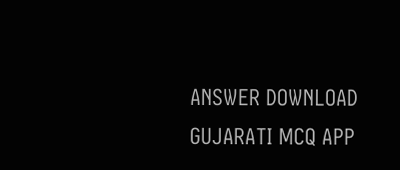ANSWER DOWNLOAD GUJARATI MCQ APP